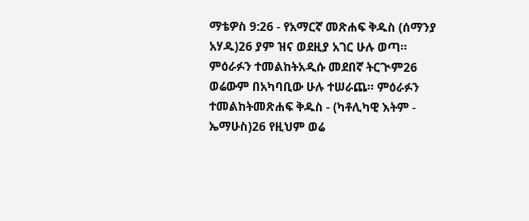ማቴዎስ 9:26 - የአማርኛ መጽሐፍ ቅዱስ (ሰማንያ አሃዱ)26 ያም ዝና ወደዚያ አገር ሁሉ ወጣ። ምዕራፉን ተመልከትአዲሱ መደበኛ ትርጒም26 ወሬውም በአካባቢው ሁሉ ተሠራጨ። ምዕራፉን ተመልከትመጽሐፍ ቅዱስ - (ካቶሊካዊ እትም - ኤማሁስ)26 የዚህም ወሬ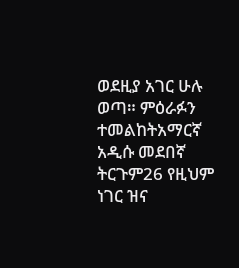ወደዚያ አገር ሁሉ ወጣ። ምዕራፉን ተመልከትአማርኛ አዲሱ መደበኛ ትርጉም26 የዚህም ነገር ዝና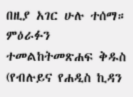በዚያ አገር ሁሉ ተሰማ። ምዕራፉን ተመልከትመጽሐፍ ቅዱስ (የብሉይና የሐዲስ ኪዳን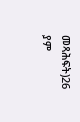መጻሕፍት)26 ያም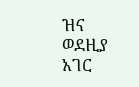ዝና ወደዚያ አገር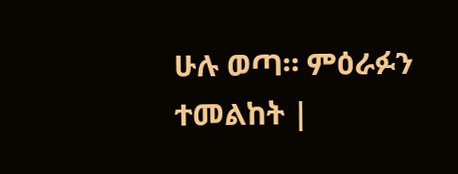ሁሉ ወጣ። ምዕራፉን ተመልከት |